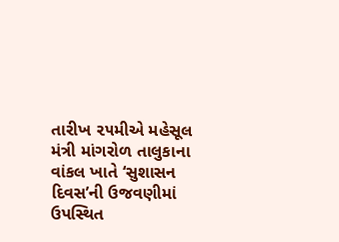તારીખ ૨૫મીએ મહેસૂલ મંત્રી માંગરોળ તાલુકાના વાંકલ ખાતે ‘સુશાસન દિવસ’ની ઉજવણીમાં ઉપસ્થિત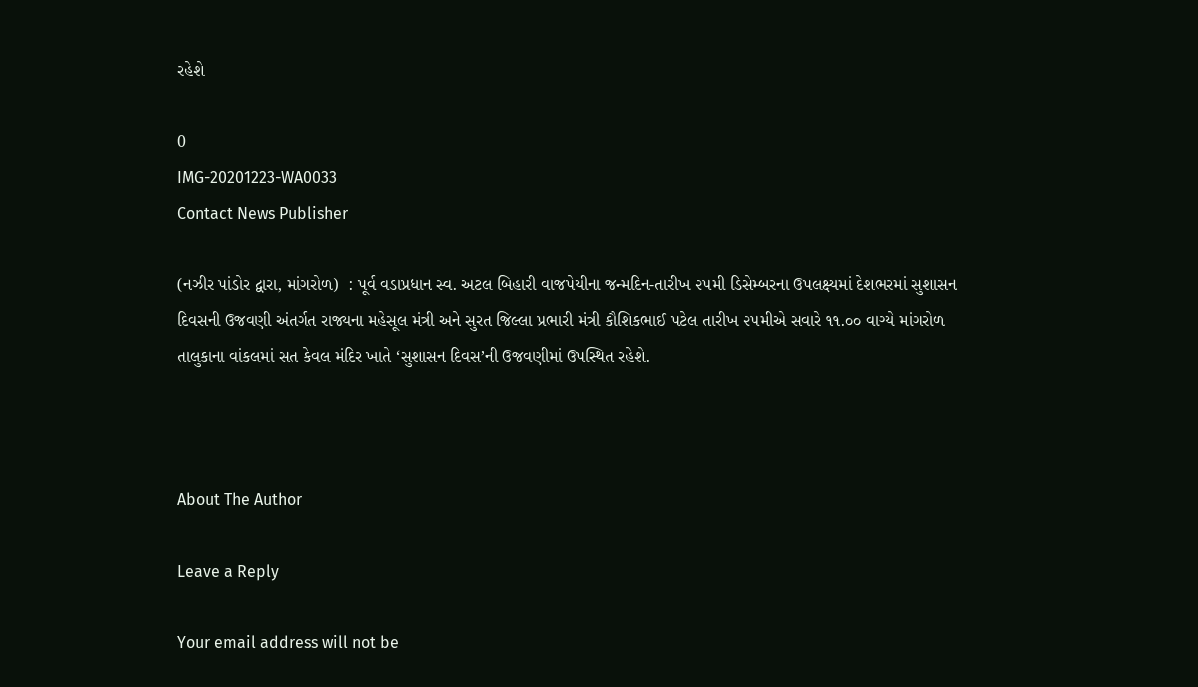રહેશે

0
IMG-20201223-WA0033
Contact News Publisher

(નઝીર પાંડોર દ્વારા, માંગરોળ)  : પૂર્વ વડાપ્રધાન સ્વ. અટલ બિહારી વાજપેયીના જન્મદિન-તારીખ ૨૫મી ડિસેમ્બરના ઉપલક્ષ્યમાં દેશભરમાં સુશાસન દિવસની ઉજવણી અંતર્ગત રાજ્યના મહેસૂલ મંત્રી અને સુરત જિલ્લા પ્રભારી મંત્રી કૌશિકભાઈ પટેલ તારીખ ૨૫મીએ સવારે ૧૧.૦૦ વાગ્યે માંગરોળ તાલુકાના વાંકલમાં સત કેવલ મંદિર ખાતે ‘સુશાસન દિવસ’ની ઉજવણીમાં ઉપસ્થિત રહેશે.



About The Author

Leave a Reply

Your email address will not be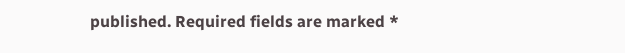published. Required fields are marked *